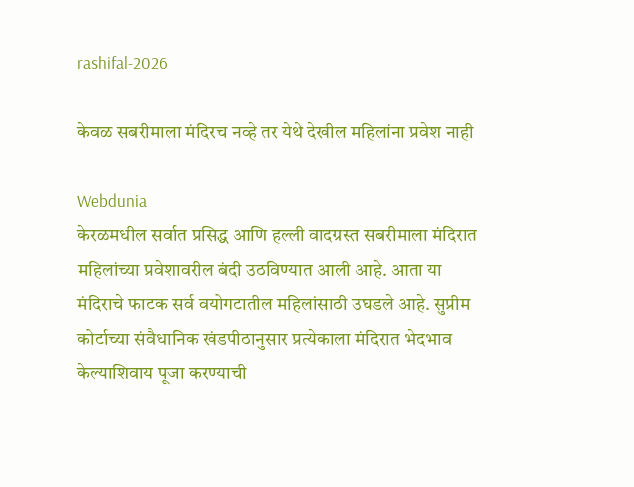rashifal-2026

केवळ सबरीमाला मंदिरच नव्हे तर येथे देखील महिलांना प्रवेश नाही

Webdunia
केरळमधील सर्वात प्रसिद्ध आणि हल्ली वादग्रस्त सबरीमाला मंदिरात महिलांच्या प्रवेशावरील बंदी उठविण्यात आली आहे. आता या मंदिराचे फाटक सर्व वयोगटातील महिलांसाठी उघडले आहे. सुप्रीम कोर्टाच्या संवैधानिक खंडपीठानुसार प्रत्येकाला मंदिरात भेदभाव केल्याशिवाय पूजा करण्याची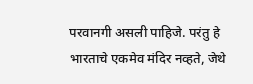परवानगी असली पाहिजे. परंतु हे भारताचे एकमेव मंदिर नव्हते, जेथे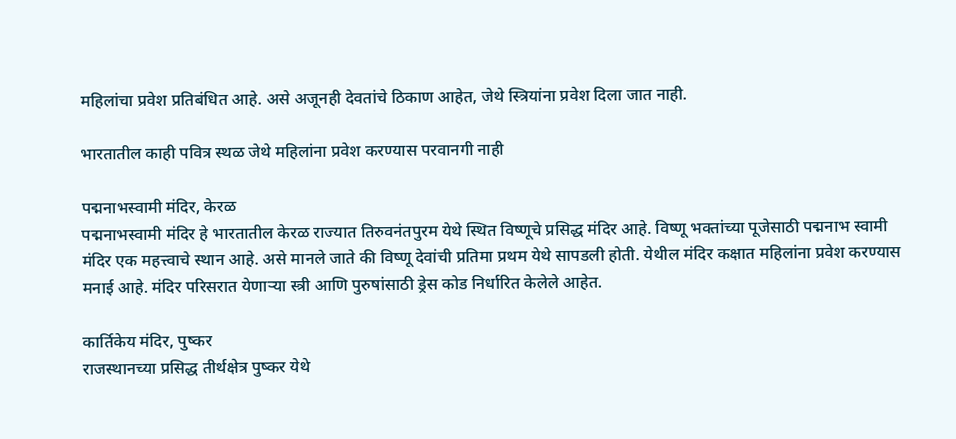महिलांचा प्रवेश प्रतिबंधित आहे. असे अजूनही देवतांचे ठिकाण आहेत, जेथे स्त्रियांना प्रवेश दिला जात नाही.

भारतातील काही पवित्र स्थळ जेथे महिलांना प्रवेश करण्यास परवानगी नाही

पद्मनाभस्वामी मंदिर, केरळ
पद्मनाभस्वामी मंदिर हे भारतातील केरळ राज्यात तिरुवनंतपुरम येथे स्थित विष्णूचे प्रसिद्ध मंदिर आहे. विष्णू भक्तांच्या पूजेसाठी पद्मनाभ स्वामी मंदिर एक महत्त्वाचे स्थान आहे. असे मानले जाते की विष्णू देवांची प्रतिमा प्रथम येथे सापडली होती. येथील मंदिर कक्षात महिलांना प्रवेश करण्यास मनाई आहे. मंदिर परिसरात येणार्‍या स्त्री आणि पुरुषांसाठी ड्रेस कोड निर्धारित केलेले आहेत.

कार्तिकेय मंदिर, पुष्कर
राजस्थानच्या प्रसिद्ध तीर्थक्षेत्र पुष्कर येथे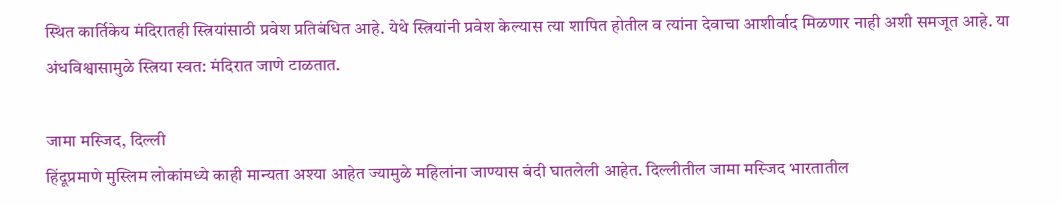स्थित कार्तिकेय मंदिरातही स्त्रियांसाठी प्रवेश प्रतिबंधित आहे. येथे स्त्रियांनी प्रवेश केल्यास त्या शापित होतील व त्यांना देवाचा आशीर्वाद मिळणार नाही अशी समजूत आहे. या अंधविश्वासामुळे स्त्रिया स्वत: मंदिरात जाणे टाळतात.

जामा मस्जिद, दिल्ली
हिंदूप्रमाणे मुस्लिम लोकांमध्ये काही मान्यता अश्या आहेत ज्यामुळे महिलांना जाण्यास बंदी घातलेली आहेत. दिल्लीतील जामा मस्जिद भारतातील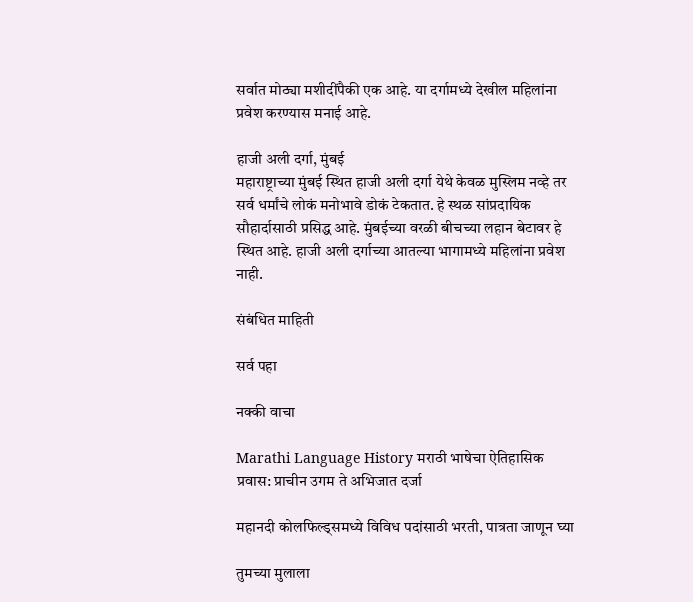सर्वात मोठ्या मशीदींपैकी एक आहे. या दर्गामध्ये देखील महिलांना प्रवेश करण्यास मनाई आहे.

हाजी अली दर्गा, मुंबई
महाराष्ट्राच्या मुंबई स्थित हाजी अली दर्गा येथे केवळ मुस्लिम नव्हे तर सर्व धर्मांचे लोकं मनोभावे डोकं टेकतात. हे स्थळ सांप्रदायिक सौहार्दासाठी प्रसिद्ध आहे. मुंबईच्या वरळी बीचच्या लहान बेटावर हे स्थित आहे. हाजी अली दर्गाच्या आतल्या भागामध्ये महिलांना प्रवेश नाही.

संबंधित माहिती

सर्व पहा

नक्की वाचा

Marathi Language History मराठी भाषेचा ऐतिहासिक प्रवास: प्राचीन उगम ते अभिजात दर्जा

महानदी कोलफिल्ड्समध्ये विविध पदांसाठी भरती, पात्रता जाणून घ्या

तुमच्या मुलाला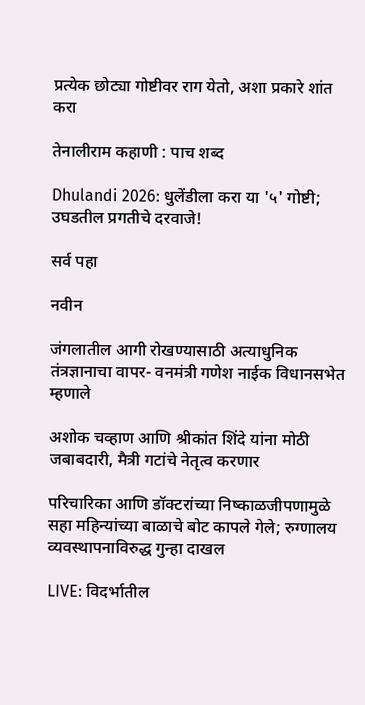प्रत्येक छोट्या गोष्टीवर राग येतो, अशा प्रकारे शांत करा

तेनालीराम कहाणी : पाच शब्द

Dhulandi 2026: धुलेंडीला करा या '५' गोष्टी; उघडतील प्रगतीचे दरवाजे!

सर्व पहा

नवीन

जंगलातील आगी रोखण्यासाठी अत्याधुनिक तंत्रज्ञानाचा वापर- वनमंत्री गणेश नाईक विधानसभेत म्हणाले

अशोक चव्हाण आणि श्रीकांत शिंदे यांना मोठी जबाबदारी, मैत्री गटांचे नेतृत्व करणार

परिचारिका आणि डॉक्टरांच्या निष्काळजीपणामुळे सहा महिन्यांच्या बाळाचे बोट कापले गेले; रुग्णालय व्यवस्थापनाविरुद्ध गुन्हा दाखल

LIVE: विदर्भातील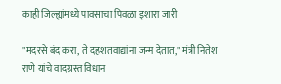काही जिल्ह्यांमध्ये पावसाचा पिवळा इशारा जारी

"मदरसे बंद करा, ते दहशतवाद्यांना जन्म देतात," मंत्री नितेश राणे यांचे वादग्रस्त विधान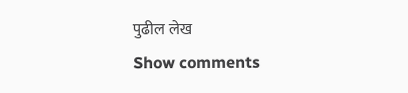पुढील लेख
Show comments